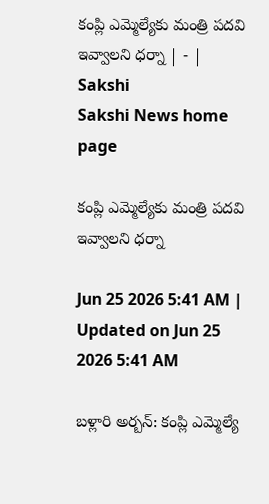కంప్లి ఎమ్మెల్యేకు మంత్రి పదవి ఇవ్వాలని ధర్నా | - | Sakshi
Sakshi News home page

కంప్లి ఎమ్మెల్యేకు మంత్రి పదవి ఇవ్వాలని ధర్నా

Jun 25 2026 5:41 AM | Updated on Jun 25 2026 5:41 AM

బళ్లారి అర్బన్‌: కంప్లి ఎమ్మెల్యే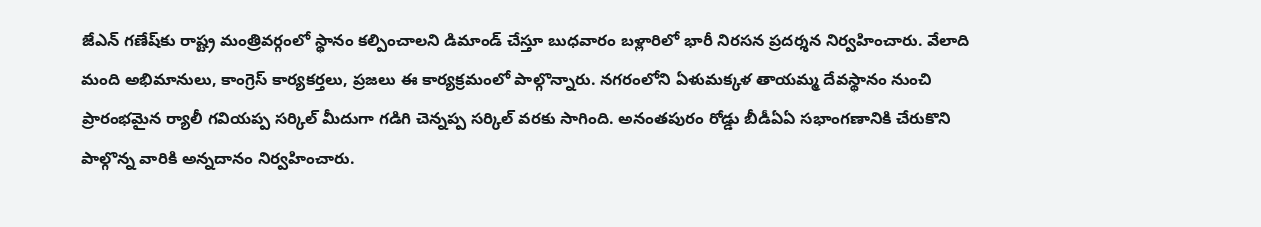జేఎన్‌ గణేష్‌కు రాష్ట్ర మంత్రివర్గంలో స్థానం కల్పించాలని డిమాండ్‌ చేస్తూ బుధవారం బళ్లారిలో భారీ నిరసన ప్రదర్శన నిర్వహించారు. వేలాది మంది అభిమానులు, కాంగ్రెస్‌ కార్యకర్తలు, ప్రజలు ఈ కార్యక్రమంలో పాల్గొన్నారు. నగరంలోని ఏళుమక్కళ తాయమ్మ దేవస్థానం నుంచి ప్రారంభమైన ర్యాలీ గవియప్ప సర్కిల్‌ మీదుగా గడిగి చెన్నప్ప సర్కిల్‌ వరకు సాగింది. అనంతపురం రోడ్డు బీడీఏఏ సభాంగణానికి చేరుకొని పాల్గొన్న వారికి అన్నదానం నిర్వహించారు.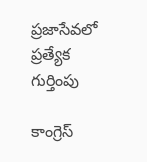ప్రజాసేవలో ప్రత్యేక గుర్తింపు

కాంగ్రెస్‌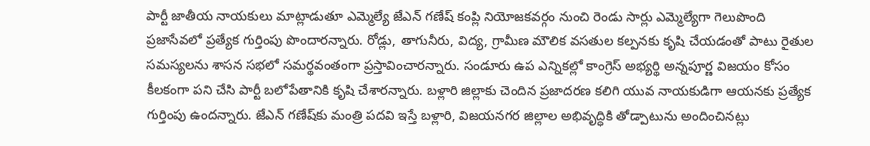పార్టీ జాతీయ నాయకులు మాట్లాడుతూ ఎమ్మెల్యే జేఎన్‌ గణేష్‌ కంప్లి నియోజకవర్గం నుంచి రెండు సార్లు ఎమ్మెల్యేగా గెలుపొంది ప్రజాసేవలో ప్రత్యేక గుర్తింపు పొందారన్నారు. రోడ్లు, తాగునీరు, విద్య, గ్రామీణ మౌలిక వసతుల కల్పనకు కృషి చేయడంతో పాటు రైతుల సమస్యలను శాసన సభలో సమర్థవంతంగా ప్రస్తావించారన్నారు. సండూరు ఉప ఎన్నికల్లో కాంగ్రెస్‌ అభ్యర్థి అన్నపూర్ణ విజయం కోసం కీలకంగా పని చేసి పార్టీ బలోపేతానికి కృషి చేశారన్నారు. బళ్లారి జిల్లాకు చెందిన ప్రజాదరణ కలిగి యువ నాయకుడిగా ఆయనకు ప్రత్యేక గుర్తింపు ఉందన్నారు. జేఎన్‌ గణేష్‌కు మంత్రి పదవి ఇస్తే బళ్లారి, విజయనగర జిల్లాల అభివృద్ధికి తోడ్పాటును అందించినట్లు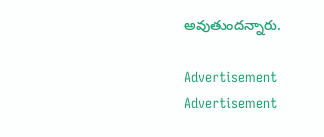అవుతుందన్నారు.

Advertisement
Advertisement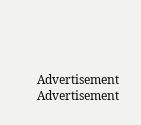Advertisement
Advertisement